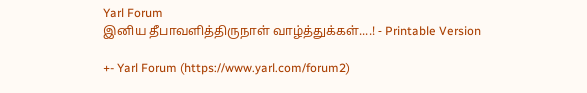Yarl Forum
இனிய தீபாவளித்திருநாள் வாழ்த்துக்கள்....! - Printable Version

+- Yarl Forum (https://www.yarl.com/forum2)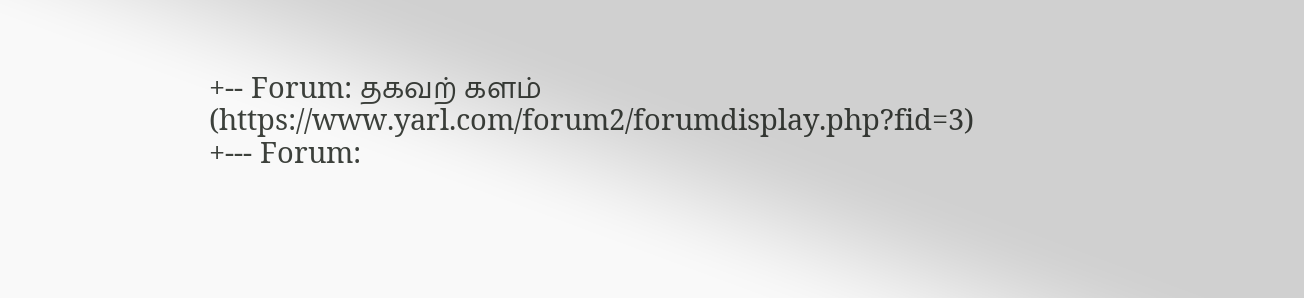+-- Forum: தகவற் களம் (https://www.yarl.com/forum2/forumdisplay.php?fid=3)
+--- Forum: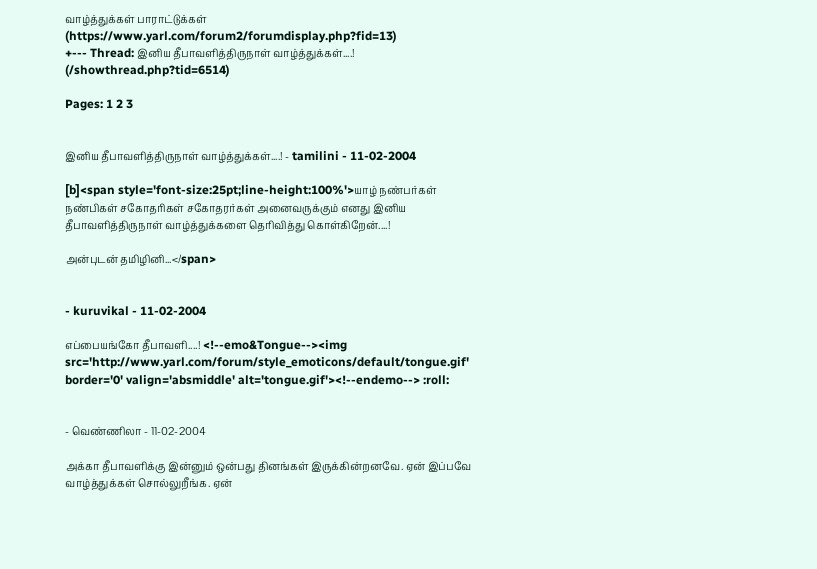வாழ்த்துக்கள் பாராட்டுக்கள் (https://www.yarl.com/forum2/forumdisplay.php?fid=13)
+--- Thread: இனிய தீபாவளித்திருநாள் வாழ்த்துக்கள்....! (/showthread.php?tid=6514)

Pages: 1 2 3


இனிய தீபாவளித்திருநாள் வாழ்த்துக்கள்....! - tamilini - 11-02-2004

[b]<span style='font-size:25pt;line-height:100%'>யாழ் நண்பர்கள் நண்பிகள் சகோதரிகள் சகோதரர்கள் அனைவருக்கும் எனது இனிய தீபாவளித்திருநாள் வாழ்த்துக்களை தெரிவித்து கொள்கிறேன்....!

அன்புடன் தமிழினி...</span>


- kuruvikal - 11-02-2004

எப்பையங்கோ தீபாவளி....! <!--emo&Tongue--><img src='http://www.yarl.com/forum/style_emoticons/default/tongue.gif' border='0' valign='absmiddle' alt='tongue.gif'><!--endemo--> :roll:


- வெண்ணிலா - 11-02-2004

அக்கா தீபாவளிக்கு இன்னும் ஒன்பது தினங்கள் இருக்கின்றனவே. ஏன் இப்பவே வாழ்த்துக்கள் சொல்லுறீங்க. ஏன்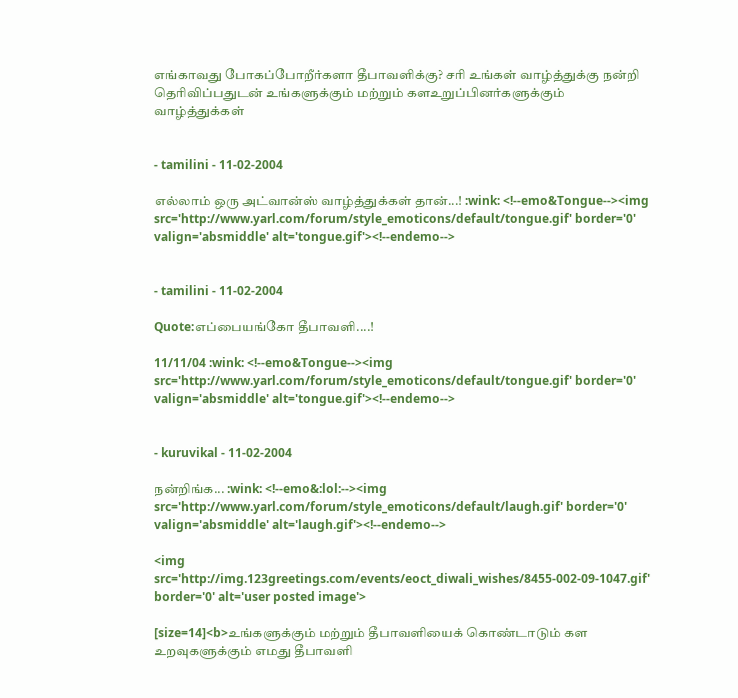எங்காவது போகப்போறீர்களா தீபாவளிக்கு? சரி உங்கள் வாழ்த்துக்கு நன்றி தெரிவிப்பதுடன் உங்களுக்கும் மற்றும் களஉறுப்பினர்களுக்கும் வாழ்த்துக்கள்


- tamilini - 11-02-2004

எல்லாம் ஒரு அட்வான்ஸ் வாழ்த்துக்கள் தான்...! :wink: <!--emo&Tongue--><img src='http://www.yarl.com/forum/style_emoticons/default/tongue.gif' border='0' valign='absmiddle' alt='tongue.gif'><!--endemo-->


- tamilini - 11-02-2004

Quote:எப்பையங்கோ தீபாவளி....!

11/11/04 :wink: <!--emo&Tongue--><img src='http://www.yarl.com/forum/style_emoticons/default/tongue.gif' border='0' valign='absmiddle' alt='tongue.gif'><!--endemo-->


- kuruvikal - 11-02-2004

நன்றிங்க... :wink: <!--emo&:lol:--><img src='http://www.yarl.com/forum/style_emoticons/default/laugh.gif' border='0' valign='absmiddle' alt='laugh.gif'><!--endemo-->

<img src='http://img.123greetings.com/events/eoct_diwali_wishes/8455-002-09-1047.gif' border='0' alt='user posted image'>

[size=14]<b>உங்களுக்கும் மற்றும் தீபாவளியைக் கொண்டாடும் கள உறவுகளுக்கும் எமது தீபாவளி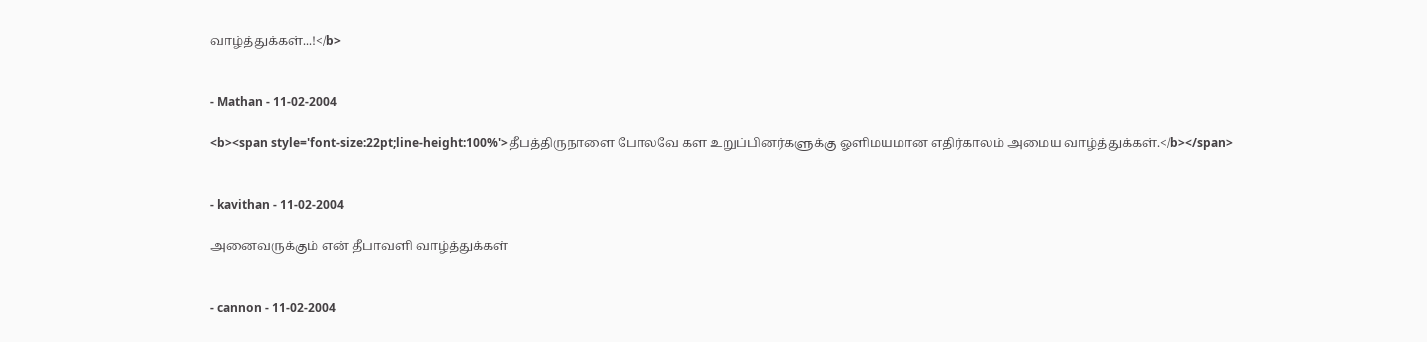வாழ்த்துக்கள்...!</b>


- Mathan - 11-02-2004

<b><span style='font-size:22pt;line-height:100%'>தீபத்திருநாளை போலவே கள உறுப்பினர்களுக்கு ஓளிமயமான எதிர்காலம் அமைய வாழ்த்துக்கள்.</b></span>


- kavithan - 11-02-2004

அனைவருக்கும் என் தீபாவளி வாழ்த்துக்கள்


- cannon - 11-02-2004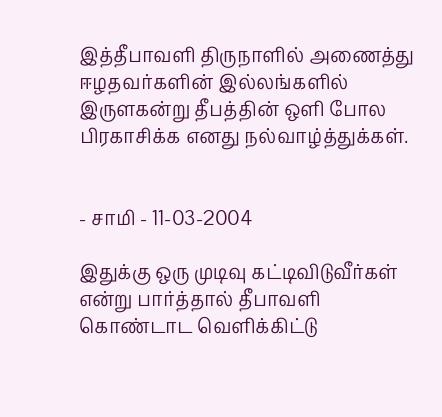இத்தீபாவளி திருநாளில் அணைத்து ஈழதவர்களின் இல்லங்களில் இருளகன்று தீபத்தின் ஒளி போல பிரகாசிக்க எனது நல்வாழ்த்துக்கள்.


- சாமி - 11-03-2004

இதுக்கு ஒரு முடிவு கட்டிவிடுவீர்கள் என்று பார்த்தால் தீபாவளி கொண்டாட வெளிக்கிட்டு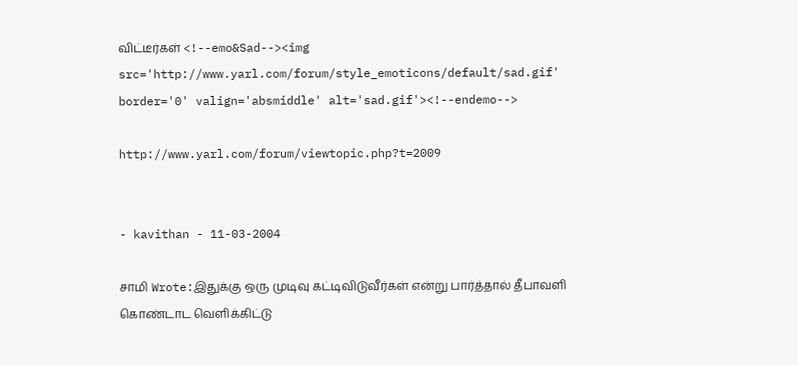விட்டீர்கள் <!--emo&Sad--><img src='http://www.yarl.com/forum/style_emoticons/default/sad.gif' border='0' valign='absmiddle' alt='sad.gif'><!--endemo-->

http://www.yarl.com/forum/viewtopic.php?t=2009


- kavithan - 11-03-2004

சாமி Wrote:இதுக்கு ஒரு முடிவு கட்டிவிடுவீர்கள் என்று பார்த்தால் தீபாவளி கொண்டாட வெளிக்கிட்டு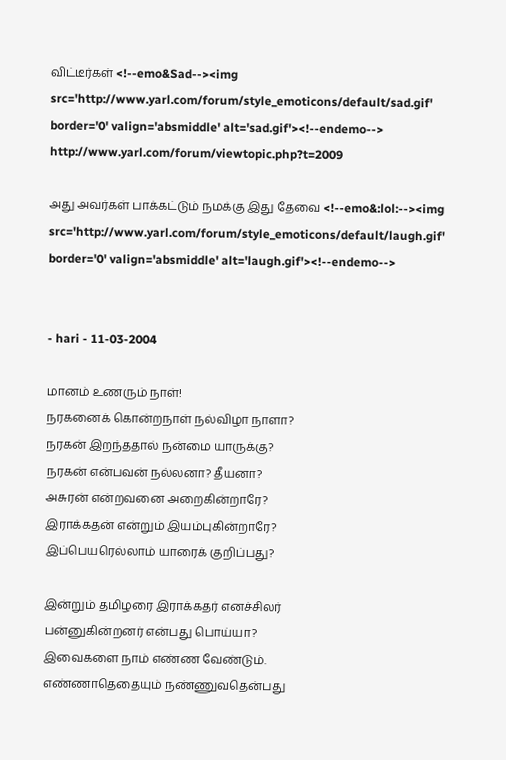விட்டீர்கள் <!--emo&Sad--><img src='http://www.yarl.com/forum/style_emoticons/default/sad.gif' border='0' valign='absmiddle' alt='sad.gif'><!--endemo-->
http://www.yarl.com/forum/viewtopic.php?t=2009

அது அவர்கள் பாக்கட்டும் நமக்கு இது தேவை <!--emo&:lol:--><img src='http://www.yarl.com/forum/style_emoticons/default/laugh.gif' border='0' valign='absmiddle' alt='laugh.gif'><!--endemo-->


- hari - 11-03-2004

மானம் உணரும் நாள்!
நரகனைக் கொன்றநாள் நல்விழா நாளா?
நரகன் இறந்ததால் நன்மை யாருக்கு?
நரகன் என்பவன் நல்லனா? தீயனா?
அசுரன் என்றவனை அறைகின்றாரே?
இராக்கதன் என்றும் இயம்புகின்றாரே?
இப்பெயரெல்லாம் யாரைக் குறிப்பது?

இன்றும் தமிழரை இராக்கதர் எனச்சிலர்
பன்னுகின்றனர் என்பது பொய்யா?
இவைகளை நாம் எண்ண வேண்டும்.
எண்ணாதெதையும் நண்ணுவதென்பது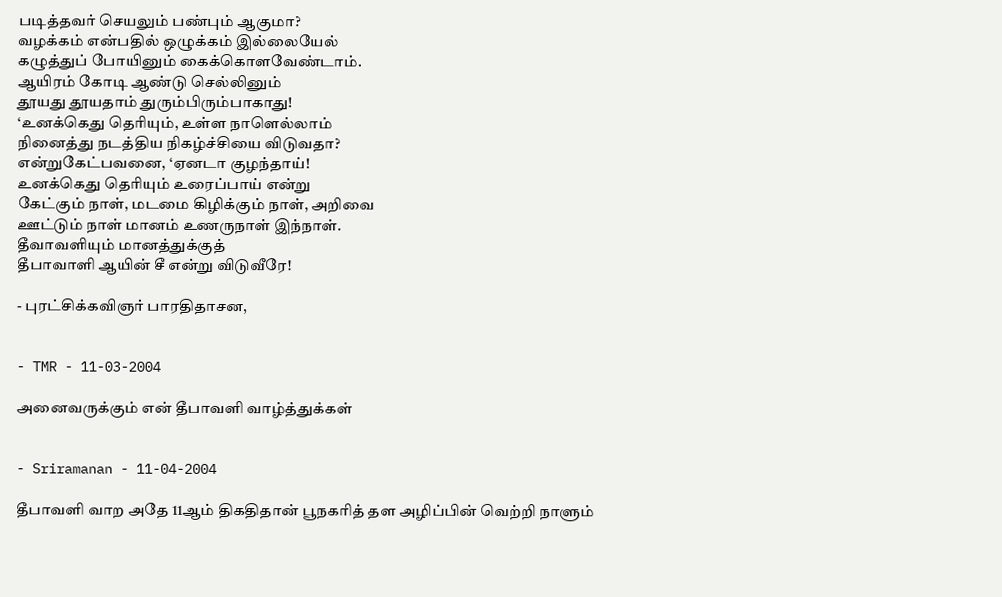படித்தவர் செயலும் பண்பும் ஆகுமா?
வழக்கம் என்பதில் ஒழுக்கம் இல்லையேல்
கழுத்துப் போயினும் கைக்கொளவேண்டாம்.
ஆயிரம் கோடி ஆண்டு செல்லினும்
தூயது தூயதாம் துரும்பிரும்பாகாது!
‘உனக்கெது தெரியும், உள்ள நாளெல்லாம்
நினைத்து நடத்திய நிகழ்ச்சியை விடுவதா?
என்றுகேட்பவனை, ‘ஏனடா குழந்தாய்!
உனக்கெது தெரியும் உரைப்பாய் என்று
கேட்கும் நாள், மடமை கிழிக்கும் நாள், அறிவை
ஊட்டும் நாள் மானம் உணருநாள் இந்நாள்.
தீவாவளியும் மானத்துக்குத்
தீபாவாளி ஆயின் சீ என்று விடுவீரே!

- புரட்சிக்கவிஞர் பாரதிதாசன,


- TMR - 11-03-2004

அனைவருக்கும் என் தீபாவளி வாழ்த்துக்கள்


- Sriramanan - 11-04-2004

தீபாவளி வாற அதே 11ஆம் திகதிதான் பூநகரித் தள அழிப்பின் வெற்றி நாளும்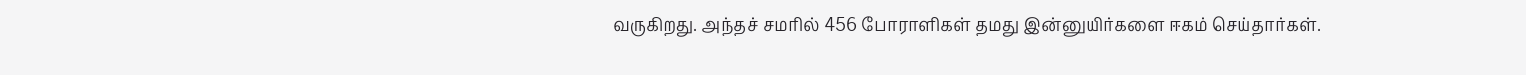வருகிறது. அந்தச் சமரில் 456 போராளிகள் தமது இன்னுயிர்களை ஈகம் செய்தார்கள்.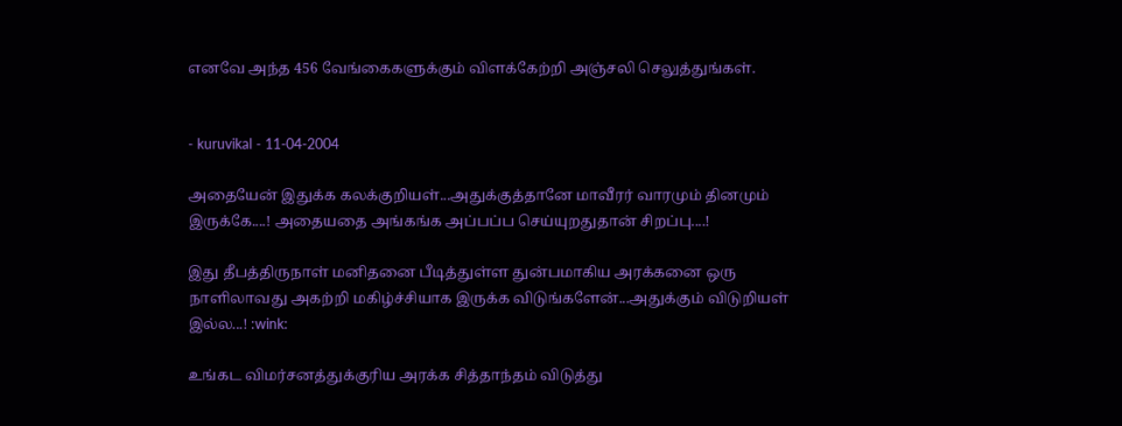எனவே அந்த 456 வேங்கைகளுக்கும் விளக்கேற்றி அஞ்சலி செலுத்துங்கள்.


- kuruvikal - 11-04-2004

அதையேன் இதுக்க கலக்குறியள்...அதுக்குத்தானே மாவீரர் வாரமும் தினமும் இருக்கே....! அதையதை அங்கங்க அப்பப்ப செய்யுறதுதான் சிறப்பு....!

இது தீபத்திருநாள் மனிதனை பீடித்துள்ள துன்பமாகிய அரக்கனை ஒரு நாளிலாவது அகற்றி மகிழ்ச்சியாக இருக்க விடுங்களேன்...அதுக்கும் விடுறியள் இல்ல...! :wink:

உங்கட விமர்சனத்துக்குரிய அரக்க சித்தாந்தம் விடுத்து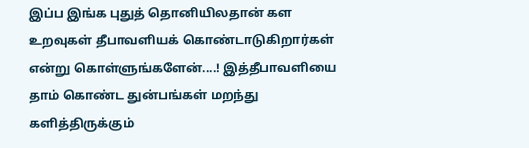இப்ப இங்க புதுத் தொனியிலதான் கள உறவுகள் தீபாவளியக் கொண்டாடுகிறார்கள் என்று கொள்ளுங்களேன்....! இத்தீபாவளியை தாம் கொண்ட துன்பங்கள் மறந்து களித்திருக்கும்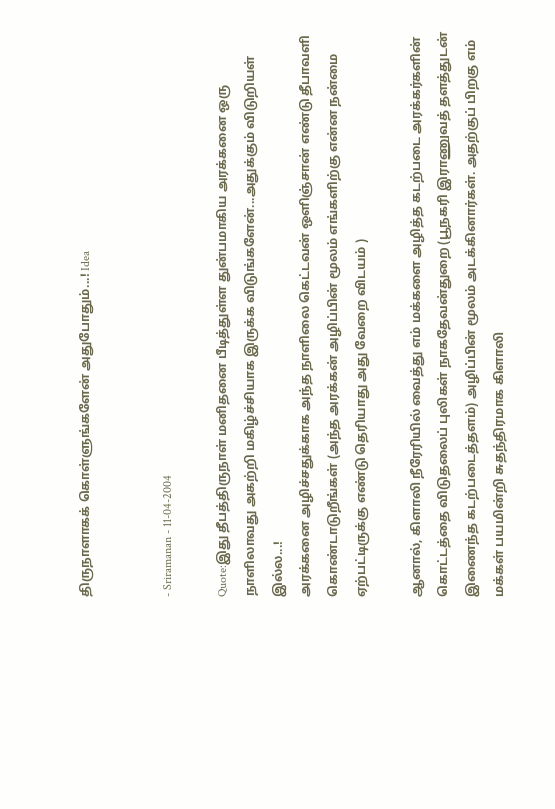திருநாளாகக் கொள்ளுங்களேன் அதுபோதும்...! Idea


- Sriramanan - 11-04-2004

Quote:இது தீபத்திருநாள் மனிதனை பீடித்துள்ள துன்பமாகிய அரக்கனை ஒரு நாளிலாவது அகற்றி மகிழ்ச்சியாக இருக்க விடுங்களேன்...அதுக்கும் விடுறியள் இல்ல...!
அரக்கனை அழிச்சதுக்காக அந்த நாளிலை கெட்டவன் ஒளிஞ்சான் எண்டு தீபாவளி கொண்டாடுறீங்கள் (அந்த அரக்கன் அழிப்பின் மூலம் எங்களிற்கு என்ன நன்மை ஏற்பட்டிருக்கு எண்டு தெரியாது அது வேறை விடயம் )

ஆனால், கிளாலி நீரேரியில் வைத்து எம் மக்களை அழித்த கடற்படை அரக்கர்களின் கொட்டத்தை விடுதலைப் புலிகள் நாகதேவன்துறை (பூநகரி இராணுவத் தளத்துடன் இணைந்த கடற்படைத்தளம்) அழிப்பின் மூலம் அடக்கினார்கள். அதற்குப் பிறகு எம் மக்கள் பயமின்றி சுதந்திரமாக கிளாலி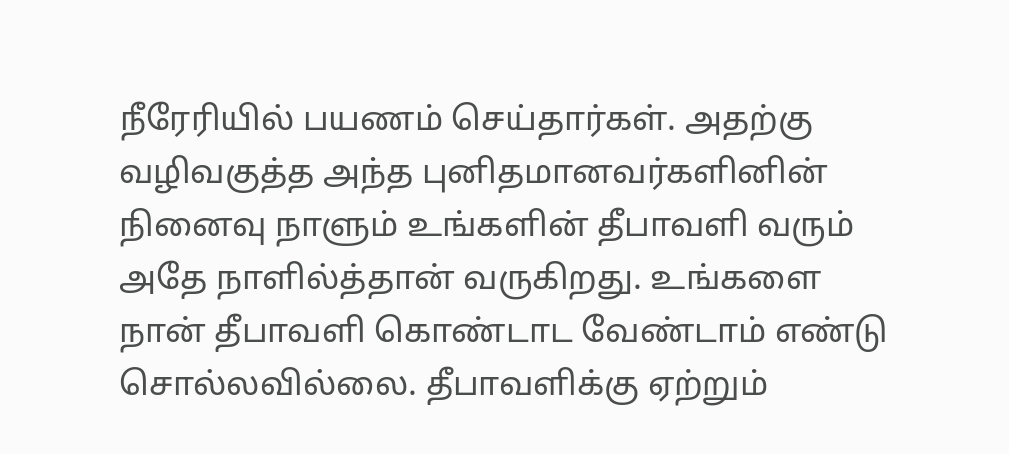நீரேரியில் பயணம் செய்தார்கள். அதற்கு வழிவகுத்த அந்த புனிதமானவர்களினின் நினைவு நாளும் உங்களின் தீபாவளி வரும் அதே நாளில்த்தான் வருகிறது. உங்களை நான் தீபாவளி கொண்டாட வேண்டாம் எண்டு சொல்லவில்லை. தீபாவளிக்கு ஏற்றும்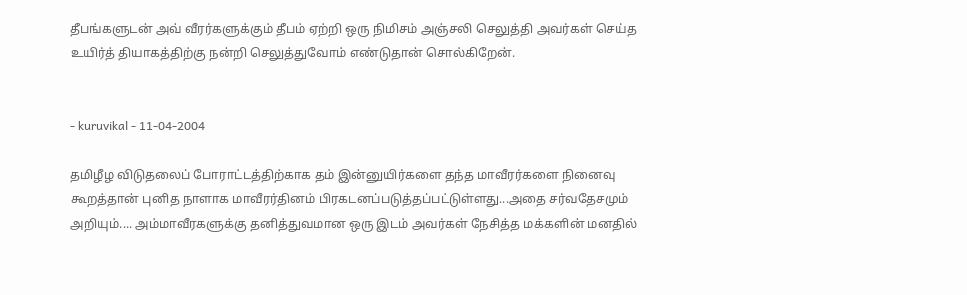தீபங்களுடன் அவ் வீரர்களுக்கும் தீபம் ஏற்றி ஒரு நிமிசம் அஞ்சலி செலுத்தி அவர்கள் செய்த உயிர்த் தியாகத்திற்கு நன்றி செலுத்துவோம் எண்டுதான் சொல்கிறேன்.


- kuruvikal - 11-04-2004

தமிழீழ விடுதலைப் போராட்டத்திற்காக தம் இன்னுயிர்களை தந்த மாவீரர்களை நினைவு கூறத்தான் புனித நாளாக மாவீரர்தினம் பிரகடனப்படுத்தப்பட்டுள்ளது...அதை சர்வதேசமும் அறியும்.... அம்மாவீரகளுக்கு தனித்துவமான ஒரு இடம் அவர்கள் நேசித்த மக்களின் மனதில்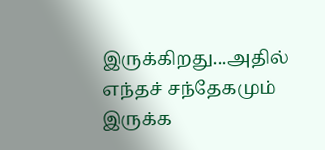இருக்கிறது...அதில் எந்தச் சந்தேகமும் இருக்க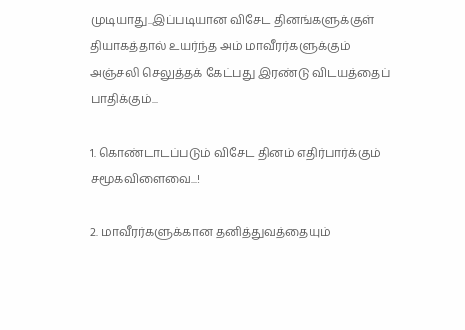முடியாது..இப்படியான விசேட தினங்களுக்குள் தியாகத்தால் உயர்ந்த அம் மாவீரர்களுக்கும் அஞ்சலி செலுத்தக் கேட்பது இரண்டு விடயத்தைப் பாதிக்கும்...

1. கொண்டாடப்படும் விசேட தினம் எதிர்பார்க்கும் சமூகவிளைவை...!

2. மாவீரர்களுக்கான தனித்துவத்தையும்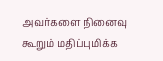அவர்களை நினைவு கூறும் மதிப்புமிக்க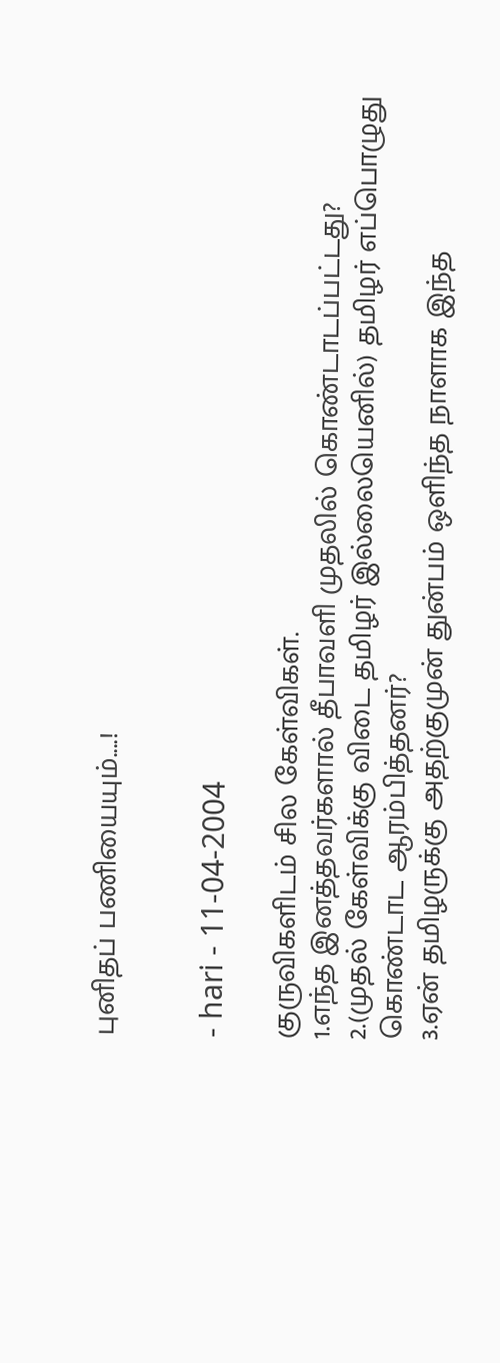புனிதப் பணியையும்....!


- hari - 11-04-2004

குருவிகளிடம் சில கேள்விகள்.
1.எந்த இனத்தவர்களால் தீபாவளி முதலில் கொண்டாடப்பட்டது?
2.(முதல் கேள்விக்கு விடை தமிழர் இல்லையெனில்) தமிழர் எப்பொழுது கொண்டாட ஆரம்பித்தனர்?
3.ஏன் தமிழருக்கு அதற்குமுன் துன்பம் ஒளிந்த நாளாக இந்த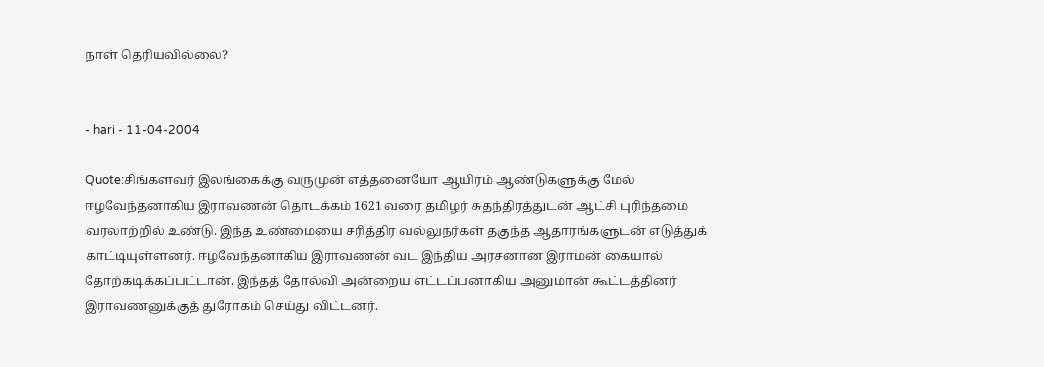நாள் தெரியவில்லை?


- hari - 11-04-2004

Quote:சிங்களவர் இலங்கைக்கு வருமுன் எத்தனையோ ஆயிரம் ஆண்டுகளுக்கு மேல் ஈழவேந்தனாகிய இராவணன் தொடக்கம் 1621 வரை தமிழர் சுதந்திரத்துடன் ஆட்சி புரிந்தமை வரலாற்றில் உண்டு. இந்த உண்மையை சரித்திர வல்லுநர்கள் தகுந்த ஆதாரங்களுடன் எடுத்துக் காட்டியுள்ளனர். ஈழவேந்தனாகிய இராவணன் வட இந்திய அரசனான இராமன் கையால் தோற்கடிக்கப்பட்டான். இந்தத் தோல்வி அன்றைய எட்டப்பனாகிய அனுமான் கூட்டத்தினர் இராவணனுக்குத் துரோகம் செய்து விட்டனர்.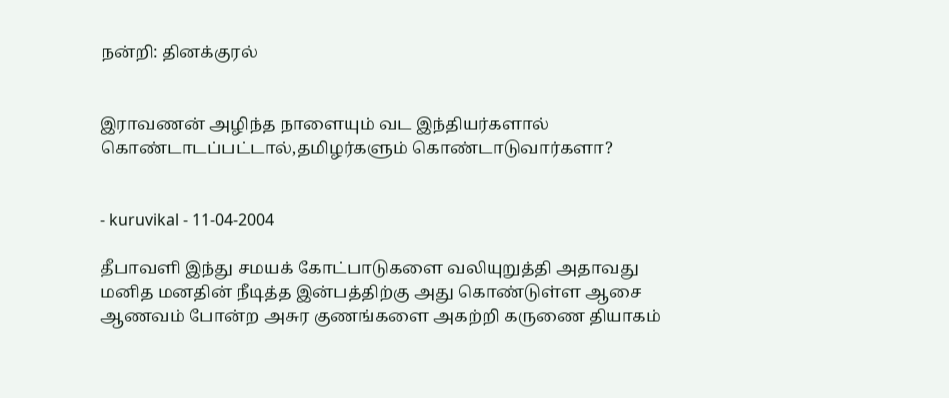நன்றி: தினக்குரல்


இராவணன் அழிந்த நாளையும் வட இந்தியர்களால் கொண்டாடப்பட்டால்,தமிழர்களும் கொண்டாடுவார்களா?


- kuruvikal - 11-04-2004

தீபாவளி இந்து சமயக் கோட்பாடுகளை வலியுறுத்தி அதாவது மனித மனதின் நீடித்த இன்பத்திற்கு அது கொண்டுள்ள ஆசை ஆணவம் போன்ற அசுர குணங்களை அகற்றி கருணை தியாகம்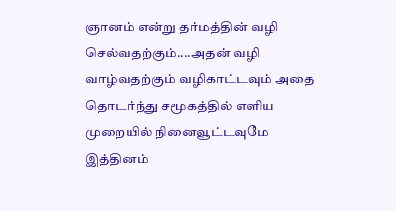ஞானம் என்று தர்மத்தின் வழி செல்வதற்கும்....அதன் வழி வாழ்வதற்கும் வழிகாட்டவும் அதை தொடர்ந்து சமூகத்தில் எளிய முறையில் நினைவூட்டவுமே இத்தினம்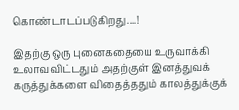கொண்டாடப்படுகிறது....!

இதற்கு ஒரு புனைகதையை உருவாக்கி உலாவவிட்டதும் அதற்குள் இனத்துவக் கருத்துக்களை விதைத்ததும் காலத்துக்குக்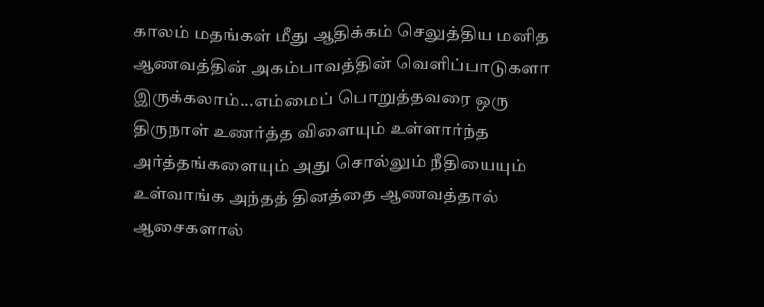காலம் மதங்கள் மீது ஆதிக்கம் செலுத்திய மனித ஆணவத்தின் அகம்பாவத்தின் வெளிப்பாடுகளா இருக்கலாம்...எம்மைப் பொறுத்தவரை ஒரு திருநாள் உணர்த்த விளையும் உள்ளார்ந்த அர்த்தங்களையும் அது சொல்லும் நீதியையும் உள்வாங்க அந்தத் தினத்தை ஆணவத்தால் ஆசைகளால்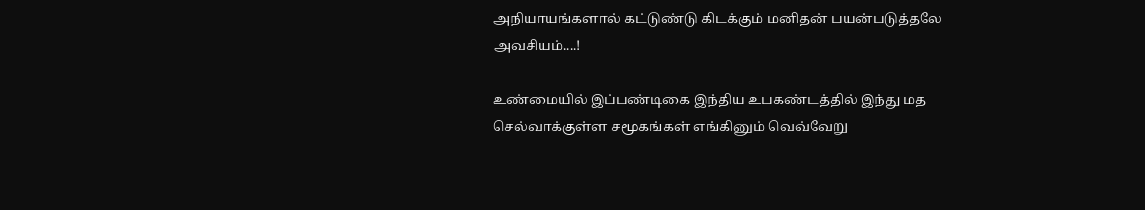அநியாயங்களால் கட்டுண்டு கிடக்கும் மனிதன் பயன்படுத்தலே அவசியம்....!

உண்மையில் இப்பண்டிகை இந்திய உபகண்டத்தில் இந்து மத செல்வாக்குள்ள சமூகங்கள் எங்கினும் வெவ்வேறு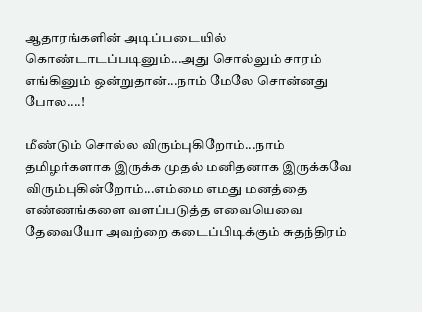ஆதாரங்களின் அடிப்படையில் கொண்டாடப்படினும்...அது சொல்லும் சாரம் எங்கினும் ஒன்றுதான்...நாம் மேலே சொன்னது போல....!

மீண்டும் சொல்ல விரும்புகிறோம்...நாம் தமிழர்களாக இருக்க முதல் மனிதனாக இருக்கவே விரும்புகின்றோம்...எம்மை எமது மனத்தை எண்ணங்களை வளப்படுத்த எவையெவை தேவையோ அவற்றை கடைப்பிடிக்கும் சுதந்திரம்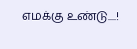எமக்கு உண்டு....!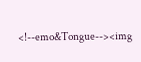<!--emo&Tongue--><img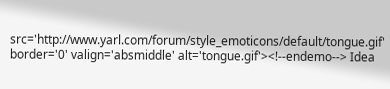src='http://www.yarl.com/forum/style_emoticons/default/tongue.gif' border='0' valign='absmiddle' alt='tongue.gif'><!--endemo--> Idea